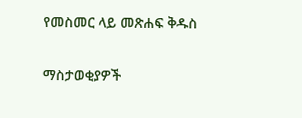የመስመር ላይ መጽሐፍ ቅዱስ

ማስታወቂያዎች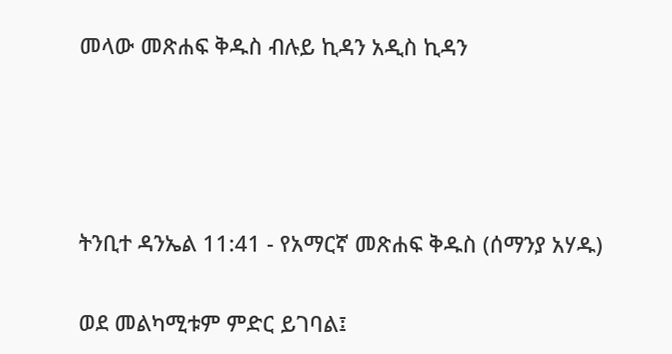መላው መጽሐፍ ቅዱስ ብሉይ ኪዳን አዲስ ኪዳን




ትንቢተ ዳንኤል 11:41 - የአማርኛ መጽሐፍ ቅዱስ (ሰማንያ አሃዱ)

ወደ መልካሚቱም ምድር ይገባል፤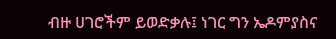ብዙ ሀገሮችም ይወድቃሉ፤ ነገር ግን ኤዶምያስና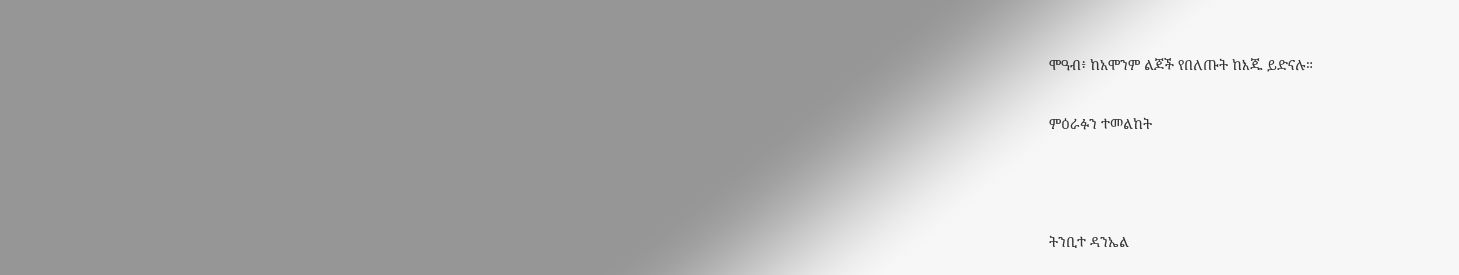ሞዓብ፥ ከአሞንም ልጆች የበለጡት ከእጁ ይድናሉ።

ምዕራፉን ተመልከት



ትንቢተ ዳንኤል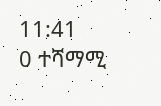11:41
0 ተሻማሚ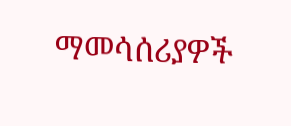ማመሳሰሪያዎች